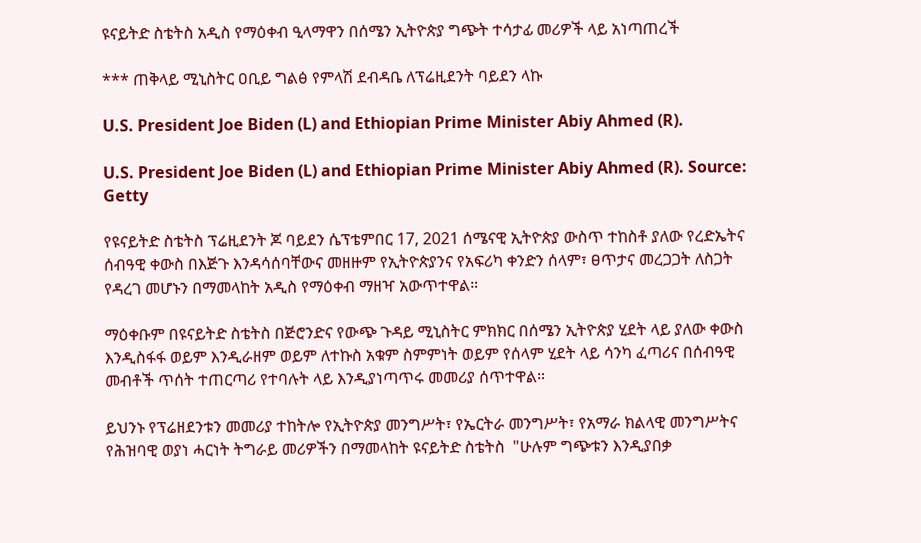ዩናይትድ ስቴትስ አዲስ የማዕቀብ ዒላማዋን በሰሜን ኢትዮጵያ ግጭት ተሳታፊ መሪዎች ላይ አነጣጠረች

*** ጠቅላይ ሚኒስትር ዐቢይ ግልፅ የምላሽ ደብዳቤ ለፕሬዚደንት ባይደን ላኩ

U.S. President Joe Biden (L) and Ethiopian Prime Minister Abiy Ahmed (R).

U.S. President Joe Biden (L) and Ethiopian Prime Minister Abiy Ahmed (R). Source: Getty

የዩናይትድ ስቴትስ ፕሬዚደንት ጆ ባይደን ሴፕቴምበር 17, 2021 ሰሜናዊ ኢትዮጵያ ውስጥ ተከስቶ ያለው የረድኤትና ሰብዓዊ ቀውስ በእጅጉ እንዳሳሰባቸውና መዘዙም የኢትዮጵያንና የአፍሪካ ቀንድን ሰላም፣ ፀጥታና መረጋጋት ለስጋት የዳረገ መሆኑን በማመላከት አዲስ የማዕቀብ ማዘዣ አውጥተዋል።

ማዕቀቡም በዩናይትድ ስቴትስ በጅሮንድና የውጭ ጉዳይ ሚኒስትር ምክክር በሰሜን ኢትዮጵያ ሂደት ላይ ያለው ቀውስ እንዲስፋፋ ወይም እንዲራዘም ወይም ለተኩስ አቁም ስምምነት ወይም የሰላም ሂደት ላይ ሳንካ ፈጣሪና በሰብዓዊ መብቶች ጥሰት ተጠርጣሪ የተባሉት ላይ እንዲያነጣጥሩ መመሪያ ሰጥተዋል።

ይህንኑ የፕሬዘደንቱን መመሪያ ተከትሎ የኢትዮጵያ መንግሥት፣ የኤርትራ መንግሥት፣ የአማራ ክልላዊ መንግሥትና የሕዝባዊ ወያነ ሓርነት ትግራይ መሪዎችን በማመላከት ዩናይትድ ስቴትስ  "ሁሉም ግጭቱን እንዲያበቃ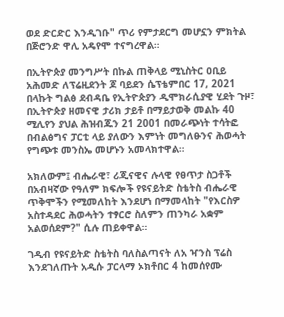ወደ ድርድር እንዲገቡ" ጥሪ የምታደርግ መሆኗን ምክትል በጅሮንድ ዋሊ አዴየሞ ተናግረዋል።

በኢትዮጵያ መንግሥት በኩል ጠቅላይ ሚኒስትር ዐቢይ አሕመድ ለፕሬዚደንት ጆ ባይደን ሴፕቴምበር 17, 2021 በላኩት ግልፅ ደብዳቤ የኢትዮጵያን ዲሞክራሲያዊ ሂደት ጉዞ፣ በኢትዮጵያ ዘመናዊ ታሪክ ታይቶ በማይታወቅ መልኩ 40 ሚሊየን ያህል ሕዝብጁን 21 2001 በመራጭነት ተሳትፎ በብልፅግና ፓርቲ ላይ ያለውን እምነት መግለፁንና ሕወሓት የግጭቱ መንስኤ መሆኑን አመላክተዋል።

አክለውም፤ ብሔራዊ፣ ሪጂናዊና ሉላዊ የፀጥታ ስጋቶች በአብዛኛው የዓለም ክፍሎች የዩናይትድ ስቴትስ ብሔራዊ ጥቅሞችን የሚመለከት እንደሆነ በማመላከት "የእርስዎ አስተዳደር ሕወሓትን ተፃርሮ ስለምን ጠንካራ አቋም አልወሰደም?" ሲሉ ጠይቀዋል።

ገዲብ የዩናይትድ ስቴትስ ባለስልጣናት ለአ ዣንስ ፕሬስ እንደገለጡት አዲሱ ፓርላማ ኦክቶበር 4 ከመሰየሙ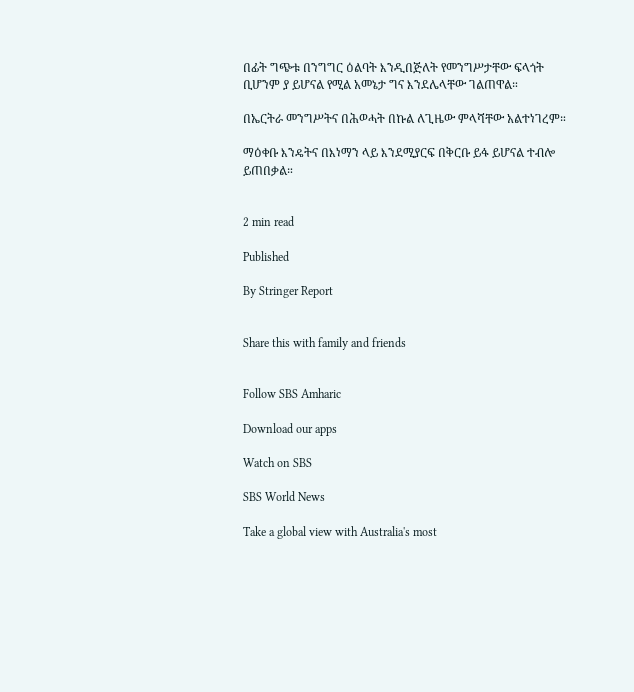በፊት ግጭቱ በንግግር ዕልባት እንዲበጅለት የመንግሥታቸው ፍላጎት ቢሆንም ያ ይሆናል የሚል አመኔታ ግና እንደሌላቸው ገልጠዋል።

በኤርትራ መንግሥትና በሕወሓት በኩል ለጊዜው ምላሻቸው አልተነገረም።

ማዕቀቡ እንዴትና በእነማን ላይ እንደሚያርፍ በቅርቡ ይፋ ይሆናል ተብሎ ይጠበቃል።


2 min read

Published

By Stringer Report


Share this with family and friends


Follow SBS Amharic

Download our apps

Watch on SBS

SBS World News

Take a global view with Australia's most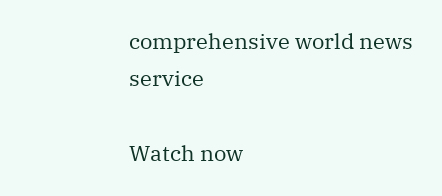comprehensive world news service

Watch now